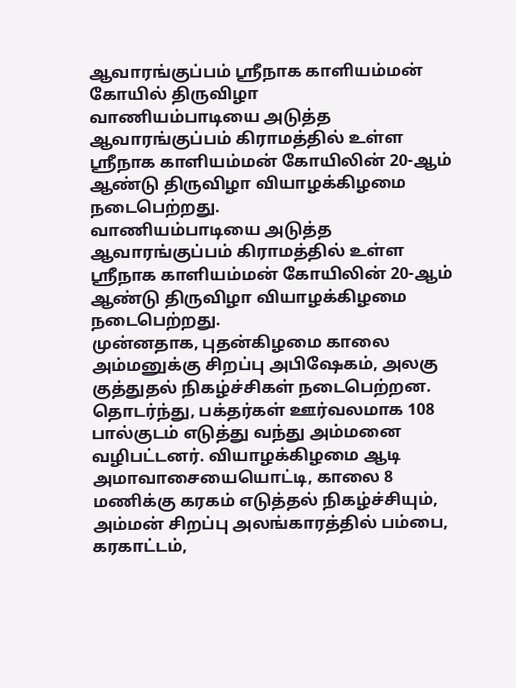ஆவாரங்குப்பம் ஸ்ரீநாக காளியம்மன் கோயில் திருவிழா
வாணியம்பாடியை அடுத்த ஆவாரங்குப்பம் கிராமத்தில் உள்ள ஸ்ரீநாக காளியம்மன் கோயிலின் 20-ஆம் ஆண்டு திருவிழா வியாழக்கிழமை நடைபெற்றது.
வாணியம்பாடியை அடுத்த ஆவாரங்குப்பம் கிராமத்தில் உள்ள ஸ்ரீநாக காளியம்மன் கோயிலின் 20-ஆம் ஆண்டு திருவிழா வியாழக்கிழமை நடைபெற்றது.
முன்னதாக, புதன்கிழமை காலை அம்மனுக்கு சிறப்பு அபிஷேகம், அலகு குத்துதல் நிகழ்ச்சிகள் நடைபெற்றன. தொடர்ந்து, பக்தர்கள் ஊர்வலமாக 108 பால்குடம் எடுத்து வந்து அம்மனை வழிபட்டனர். வியாழக்கிழமை ஆடி அமாவாசையையொட்டி, காலை 8 மணிக்கு கரகம் எடுத்தல் நிகழ்ச்சியும், அம்மன் சிறப்பு அலங்காரத்தில் பம்பை, கரகாட்டம்,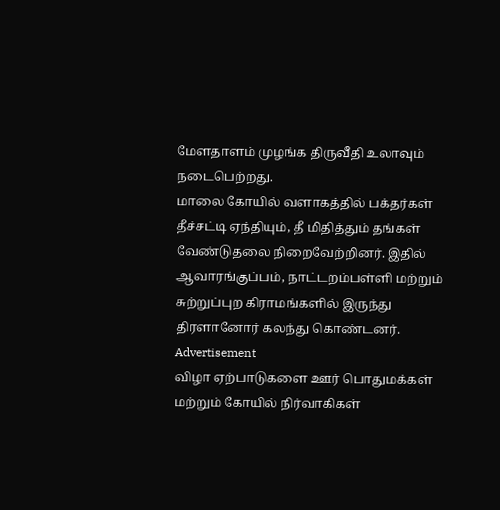மேளதாளம் முழங்க திருவீதி உலாவும் நடைபெற்றது.
மாலை கோயில் வளாகத்தில் பக்தர்கள் தீச்சட்டி ஏந்தியும், தீ மிதித்தும் தங்கள் வேண்டுதலை நிறைவேற்றினர். இதில் ஆவாரங்குப்பம், நாட்டறம்பள்ளி மற்றும் சுற்றுப்புற கிராமங்களில் இருந்து திரளானோர் கலந்து கொண்டனர்.
Advertisement
விழா ஏற்பாடுகளை ஊர் பொதுமக்கள் மற்றும் கோயில் நிர்வாகிகள்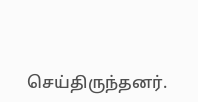செய்திருந்தனர்.